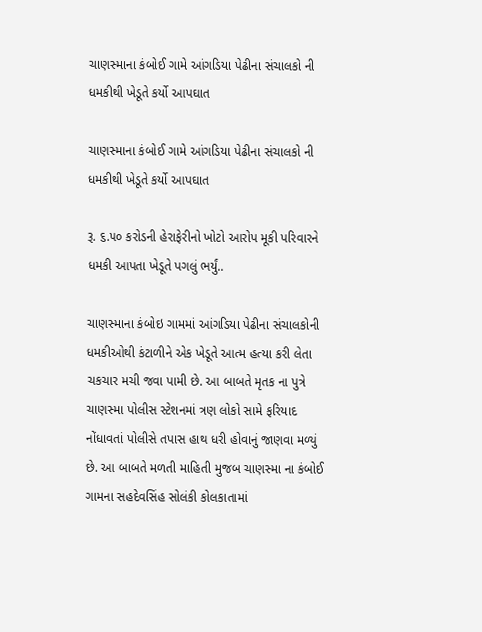ચાણસ્માના કંબોઈ ગામે આંગડિયા પેઢીના સંચાલકો ની ધમકીથી ખેડૂતે કર્યો આપઘાત

ચાણસ્માના કંબોઈ ગામે આંગડિયા પેઢીના સંચાલકો ની ધમકીથી ખેડૂતે કર્યો આપઘાત

રૂ. ૬.૫૦ કરોડની હેરાફેરીનો ખોટો આરોપ મૂકી પરિવારને ધમકી આપતા ખેડૂતે પગલું ભર્યું..

ચાણસ્માના કંબોઇ ગામમાં આંગડિયા પેઢીના સંચાલકોની ધમકીઓથી કંટાળીને એક ખેડૂતે આત્મ હત્યા કરી લેતા ચકચાર મચી જવા પામી છે. આ બાબતે મૃતક ના પુત્રે ચાણસ્મા પોલીસ સ્ટેશનમાં ત્રણ લોકો સામે ફરિયાદ નોંધાવતાં પોલીસે તપાસ હાથ ધરી હોવાનું જાણવા મળ્યું છે. આ બાબતે મળતી માહિતી મુજબ ચાણસ્મા ના કંબોઈ ગામના સહદેવસિંહ સોલંકી કોલકાતામાં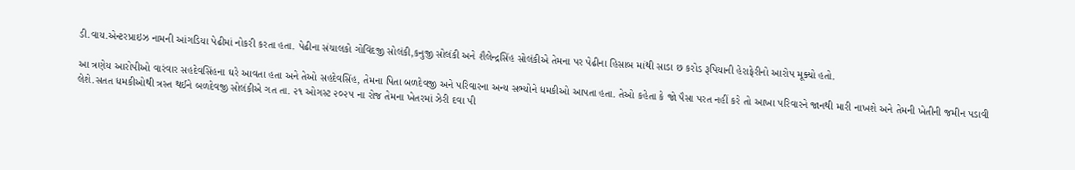ડી.વાય.એન્ટરપ્રાઇઝ નામની આંગડિયા પેઢીમાં નોકરી કરતા હતા. પેઢીના સંચાલકો ગોવિંદજી સોલંકી,કનુજી સોલંકી અને શૈલેન્દ્રસિંહ સોલંકીએ તેમના પર પેઢીના હિસાબ માંથી સાડા છ કરોડ રૂપિયાની હેરાફેરીનો આરોપ મૂક્યો હતો.

આ ત્રણેય આરોપીઓ વારંવાર સહદેવસિંહના ઘરે આવતા હતા અને તેઓ સહદેવસિંહ, તેમના પિતા બળદેવજી અને પરિવારના અન્ય સભ્યોને ધમકીઓ આપતા હતા. તેઓ કહેતા કે જો પૈસા પરત નહીં કરે તો આખા પરિવારને જાનથી મારી નાખશે અને તેમની ખેતીની જમીન પડાવી લેશે.સતત ધમકીઓથી ત્રસ્ત થઈને બળદેવજી સોલંકીએ ગત તા. ૨૧ ઓગસ્ટ ૨૦૨૫ ના રોજ તેમના ખેતરમાં ઝેરી દવા પી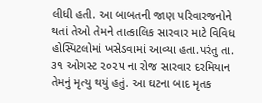લીધી હતી. આ બાબતની જાણ પરિવારજનોને થતાં તેઓ તેમને તાત્કાલિક સારવાર માટે વિવિધ હોસ્પિટલોમાં ખસેડવામાં આવ્યા હતા.પરંતુ તા. ૩૧ ઓગસ્ટ ૨૦૨૫ ના રોજ સારવાર દરમિયાન તેમનું મૃત્યુ થયું હતું. આ ઘટના બાદ મૃતક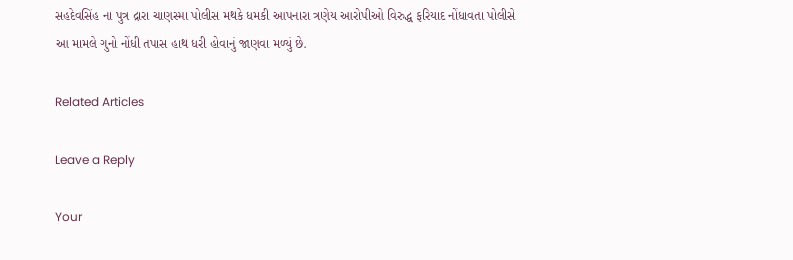સહદેવસિંહ ના પુત્ર દ્રારા ચાણસ્મા પોલીસ મથકે ધમકી આપનારા ત્રણેય આરોપીઓ વિરુદ્ધ ફરિયાદ નોંધાવતા પોલીસે આ મામલે ગુનો નોંધી તપાસ હાથ ધરી હોવાનું જાણવા મળ્યું છે.

Related Articles

Leave a Reply

Your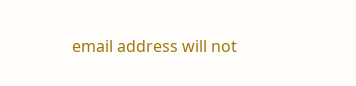email address will not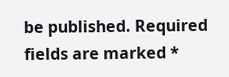be published. Required fields are marked *